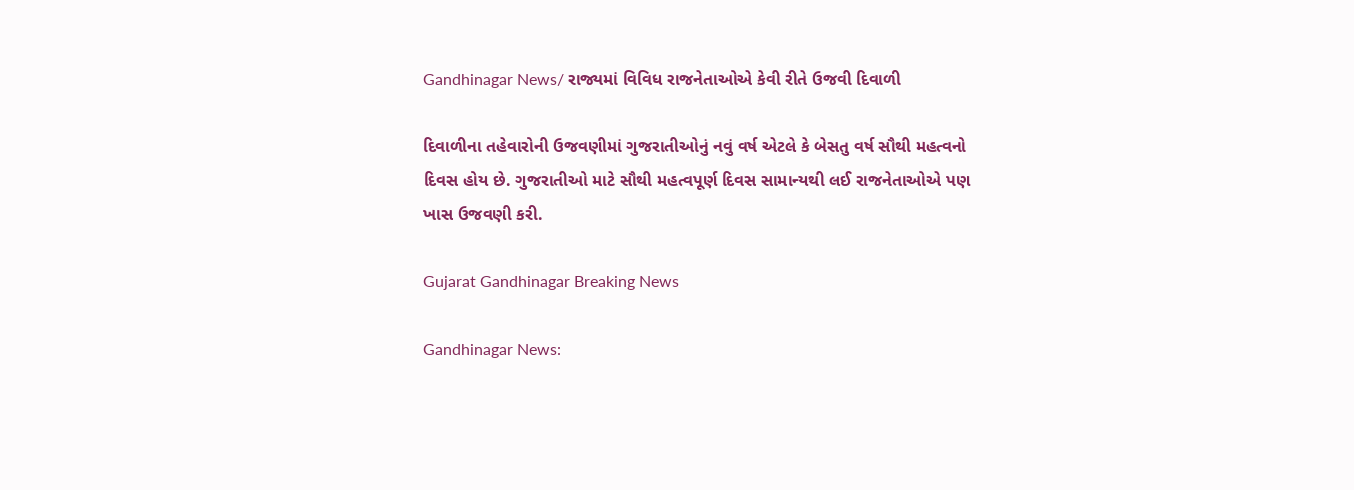Gandhinagar News/ રાજ્યમાં વિવિધ રાજનેતાઓએ કેવી રીતે ઉજવી દિવાળી

દિવાળીના તહેવારોની ઉજવણીમાં ગુજરાતીઓનું નવું વર્ષ એટલે કે બેસતુ વર્ષ સૌથી મહત્વનો દિવસ હોય છે. ગુજરાતીઓ માટે સૌથી મહત્વપૂર્ણ દિવસ સામાન્યથી લઈ રાજનેતાઓએ પણ ખાસ ઉજવણી કરી.

Gujarat Gandhinagar Breaking News

Gandhinagar News: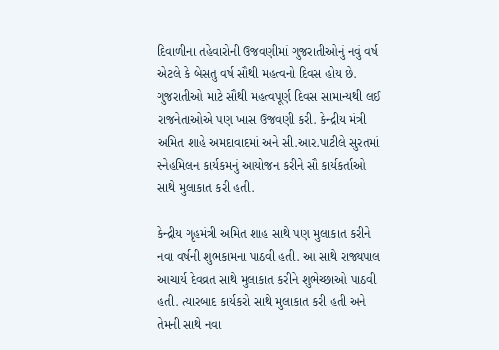દિવાળીના તહેવારોની ઉજવણીમાં ગુજરાતીઓનું નવું વર્ષ એટલે કે બેસતુ વર્ષ સૌથી મહત્વનો દિવસ હોય છે. ગુજરાતીઓ માટે સૌથી મહત્વપૂર્ણ દિવસ સામાન્યથી લઈ રાજનેતાઓએ પણ ખાસ ઉજવણી કરી. કેન્દ્રીય મંત્રી અમિત શાહે અમદાવાદમાં અને સી.આર.પાટીલે સુરતમાં સ્નેહમિલન કાર્યકમનું આયોજન કરીને સૌ કાર્યકર્તાઓ સાથે મુલાકાત કરી હતી.

કેન્દ્રીય ગૃહમંત્રી અમિત શાહ સાથે પણ મુલાકાત કરીને નવા વર્ષની શુભકામના પાઠવી હતી. આ સાથે રાજ્યપાલ આચાર્ય દેવવ્રત સાથે મુલાકાત કરીને શુભેચ્છાઓ પાઠવી હતી. ત્યારબાદ કાર્યકરો સાથે મુલાકાત કરી હતી અને તેમની સાથે નવા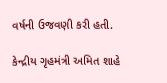વર્ષની ઉજવણી કરી હતી.

કેન્દ્રીય ગૃહમંત્રી અમિત શાહે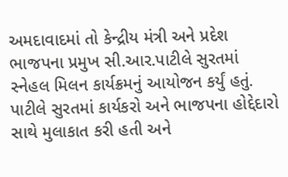અમદાવાદમાં તો કેન્દ્રીય મંત્રી અને પ્રદેશ ભાજપના પ્રમુખ સી.આર.પાટીલે સુરતમાં સ્નેહલ મિલન કાર્યક્રમનું આયોજન કર્યું હતું. પાટીલે સુરતમાં કાર્યકરો અને ભાજપના હોદ્દેદારો સાથે મુલાકાત કરી હતી અને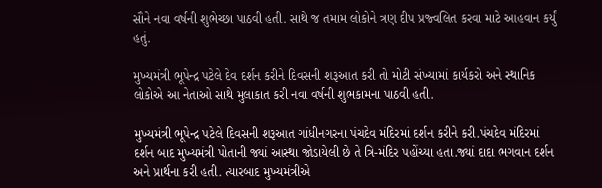સૌને નવા વર્ષની શુભેચ્છા પાઠવી હતી. સાથે જ તમામ લોકોને ત્રણ દીપ પ્રજ્વલિત કરવા માટે આહવાન કર્યું હતું.

મુખ્યમંત્રી ભૂપેન્દ્ર પટેલે દેવ દર્શન કરીને દિવસની શરૂઆત કરી તો મોટી સંખ્યામાં કાર્યકરો અને સ્થાનિક લોકોએ આ નેતાઓ સાથે મુલાકાત કરી નવા વર્ષની શુભકામના પાઠવી હતી.

મુખ્યમંત્રી ભૂપેન્દ્ર પટેલે દિવસની શરૂઆત ગાંધીનગરના પંચદેવ મંદિરમાં દર્શન કરીને કરી.પંચદેવ મંદિરમાં દર્શન બાદ મુખ્યમંત્રી પોતાની જ્યાં આસ્થા જોડાયેલી છે તે ત્રિ-મંદિર પહોંચ્યા હતા.જ્યાં દાદા ભગવાન દર્શન અને પ્રાર્થના કરી હતી. ત્યારબાદ મુખ્યમંત્રીએ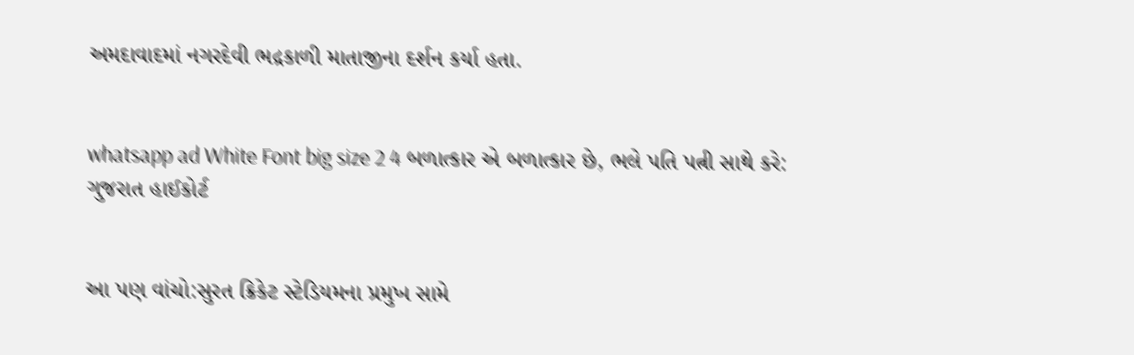અમદાવાદમાં નગરદેવી ભદ્રકાળી માતાજીના દર્શન કર્યા હતા.


whatsapp ad White Font big size 2 4 બળાત્કાર એ બળાત્કાર છે, ભલે પતિ પત્ની સાથે કરે: ગુજરાત હાઈકોર્ટ


આ પણ વાંચો:સુરત ક્રિકેટ સ્ટેડિયમના પ્રમુખ સામે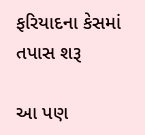ફરિયાદના કેસમાં તપાસ શરૂ

આ પણ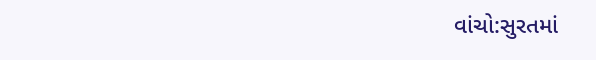વાંચો:સુરતમાં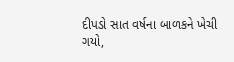દીપડો સાત વર્ષના બાળકને ખેચી ગયો,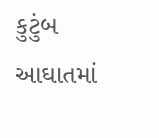કુટુંબ આઘાતમાં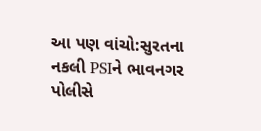આ પણ વાંચો:સુરતના નકલી PSIને ભાવનગર પોલીસે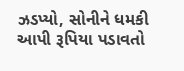ઝડપ્યો, સોનીને ધમકી આપી રૂપિયા પડાવતો